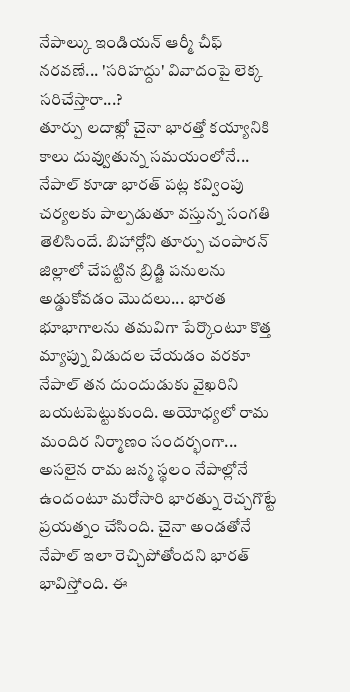నేపాల్కు ఇండియన్ ఆర్మీ చీఫ్ నరవణే... 'సరిహద్దు' వివాదంపై లెక్క సరిచేస్తారా...?
తూర్పు లదాఖ్లో చైనా భారత్తో కయ్యానికి కాలు దువ్వుతున్న సమయంలోనే... నేపాల్ కూడా భారత్ పట్ల కవ్వింపు చర్యలకు పాల్పడుతూ వస్తున్న సంగతి తెలిసిందే. బిహార్లోని తూర్పు చంపారన్ జిల్లాలో చేపట్టిన బ్రిడ్జి పనులను అడ్డుకోవడం మొదలు... భారత భూభాగాలను తమవిగా పేర్కొంటూ కొత్త మ్యాప్ను విడుదల చేయడం వరకూ నేపాల్ తన దుందుడుకు వైఖరిని బయటపెట్టుకుంది. అయోధ్యలో రామ మందిర నిర్మాణం సందర్భంగా... అసలైన రామ జన్మ స్థలం నేపాల్లోనే ఉందంటూ మరోసారి భారత్ను రెచ్చగొట్టే ప్రయత్నం చేసింది. చైనా అండతోనే నేపాల్ ఇలా రెచ్చిపోతోందని భారత్ భావిస్తోంది. ఈ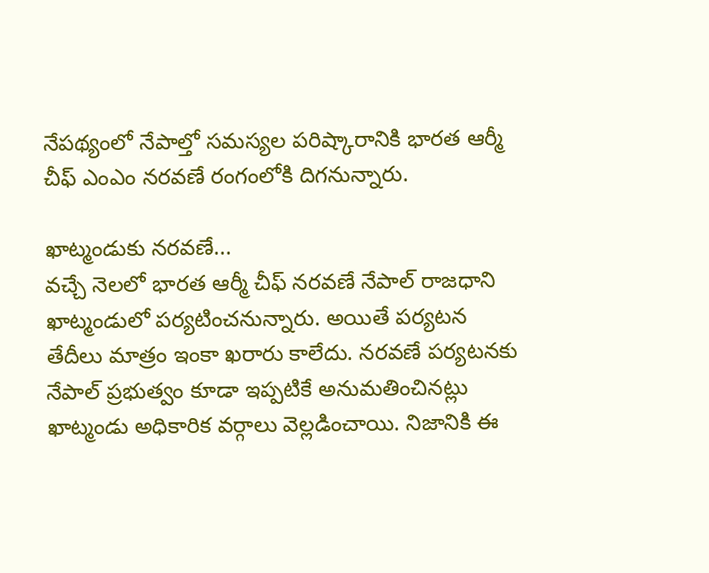నేపథ్యంలో నేపాల్తో సమస్యల పరిష్కారానికి భారత ఆర్మీ చీఫ్ ఎంఎం నరవణే రంగంలోకి దిగనున్నారు.

ఖాట్మండుకు నరవణే...
వచ్చే నెలలో భారత ఆర్మీ చీఫ్ నరవణే నేపాల్ రాజధాని ఖాట్మండులో పర్యటించనున్నారు. అయితే పర్యటన తేదీలు మాత్రం ఇంకా ఖరారు కాలేదు. నరవణే పర్యటనకు నేపాల్ ప్రభుత్వం కూడా ఇప్పటికే అనుమతించినట్లు ఖాట్మండు అధికారిక వర్గాలు వెల్లడించాయి. నిజానికి ఈ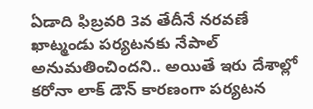ఏడాది ఫిబ్రవరి 3వ తేదీనే నరవణే ఖాట్మండు పర్యటనకు నేపాల్ అనుమతించిందని.. అయితే ఇరు దేశాల్లో కరోనా లాక్ డౌన్ కారణంగా పర్యటన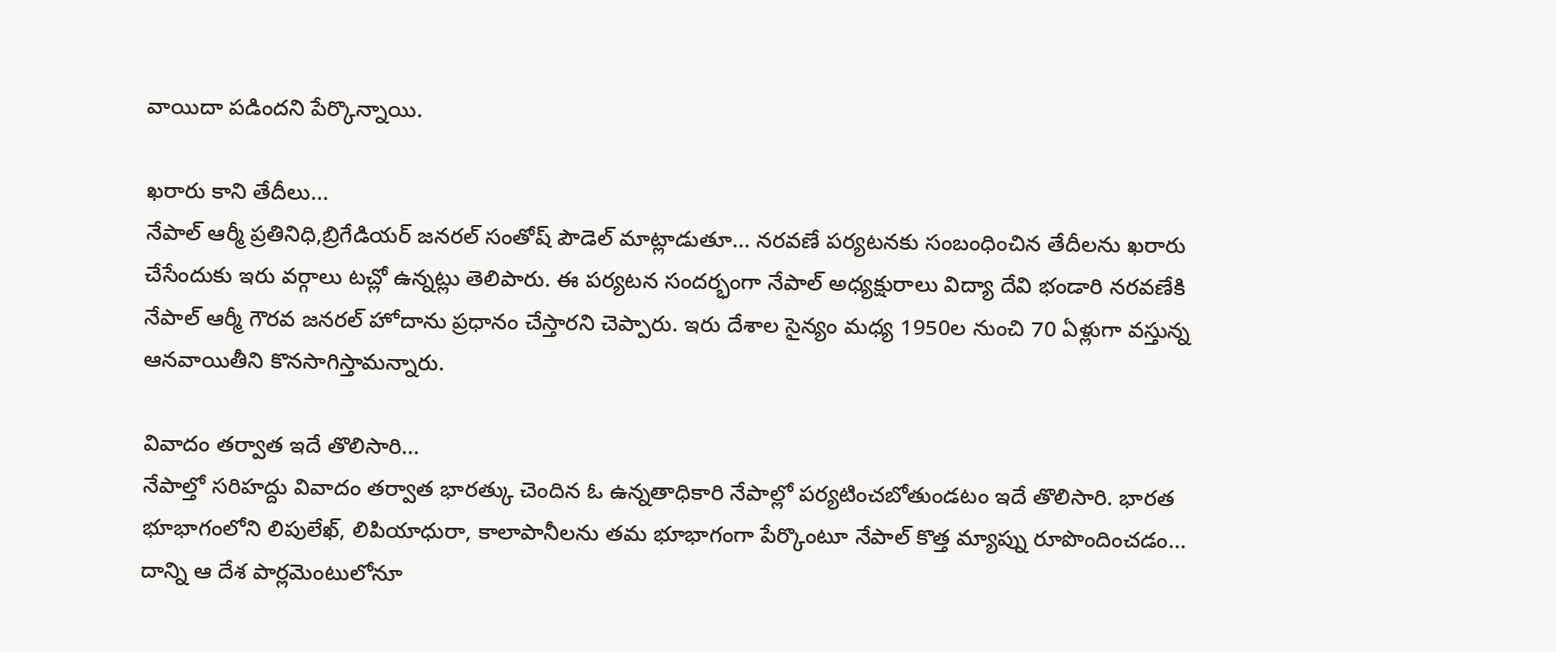వాయిదా పడిందని పేర్కొన్నాయి.

ఖరారు కాని తేదీలు...
నేపాల్ ఆర్మీ ప్రతినిధి,బ్రిగేడియర్ జనరల్ సంతోష్ పౌడెల్ మాట్లాడుతూ... నరవణే పర్యటనకు సంబంధించిన తేదీలను ఖరారు చేసేందుకు ఇరు వర్గాలు టచ్లో ఉన్నట్లు తెలిపారు. ఈ పర్యటన సందర్భంగా నేపాల్ అధ్యక్షురాలు విద్యా దేవి భండారి నరవణేకి నేపాల్ ఆర్మీ గౌరవ జనరల్ హోదాను ప్రధానం చేస్తారని చెప్పారు. ఇరు దేశాల సైన్యం మధ్య 1950ల నుంచి 70 ఏళ్లుగా వస్తున్న ఆనవాయితీని కొనసాగిస్తామన్నారు.

వివాదం తర్వాత ఇదే తొలిసారి...
నేపాల్తో సరిహద్దు వివాదం తర్వాత భారత్కు చెందిన ఓ ఉన్నతాధికారి నేపాల్లో పర్యటించబోతుండటం ఇదే తొలిసారి. భారత భూభాగంలోని లిపులేఖ్, లిపియాధురా, కాలాపానీలను తమ భూభాగంగా పేర్కొంటూ నేపాల్ కొత్త మ్యాప్ను రూపొందించడం... దాన్ని ఆ దేశ పార్లమెంటులోనూ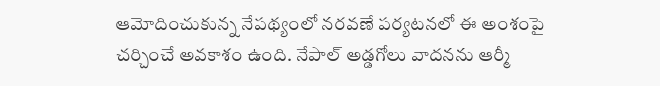ఆమోదించుకున్న నేపథ్యంలో నరవణే పర్యటనలో ఈ అంశంపై చర్చించే అవకాశం ఉంది. నేపాల్ అడ్డగోలు వాదనను ఆర్మీ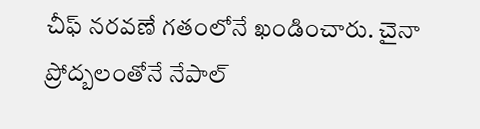చీఫ్ నరవణే గతంలోనే ఖండించారు. చైనా ప్రోద్బలంతోనే నేపాల్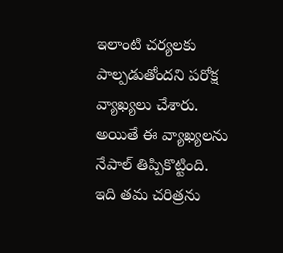ఇలాంటి చర్యలకు పాల్పడుతోందని పరోక్ష వ్యాఖ్యలు చేశారు. అయితే ఈ వ్యాఖ్యలను నేపాల్ తిప్పికొట్టింది. ఇది తమ చరిత్రను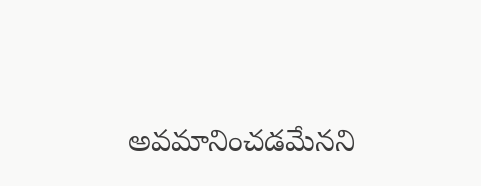అవమానించడమేనని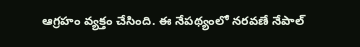ఆగ్రహం వ్యక్తం చేసింది. ఈ నేపథ్యంలో నరవణే నేపాల్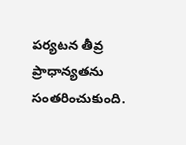పర్యటన తీవ్ర ప్రాధాన్యతను సంతరించుకుంది.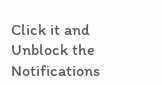Click it and Unblock the Notifications